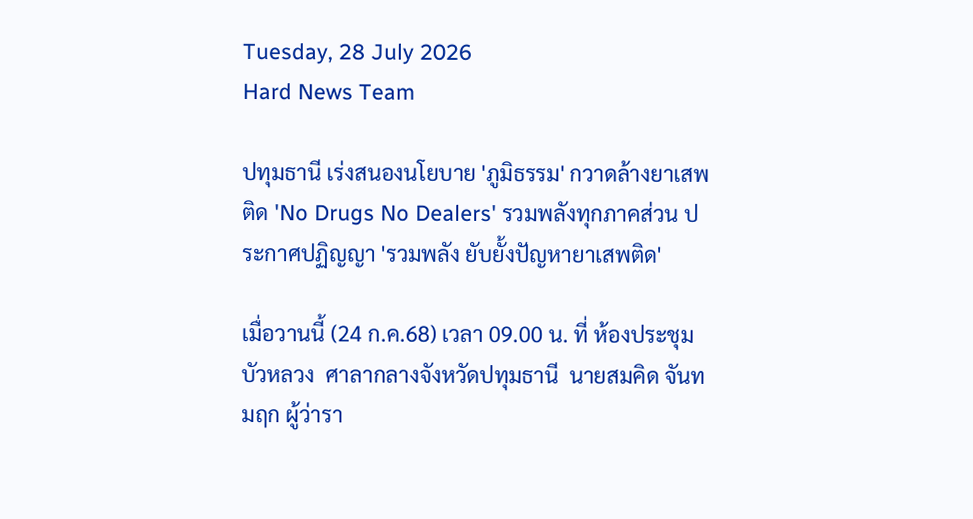Tuesday, 28 July 2026
Hard News Team

ปทุมธานี เร่งสนองนโยบาย 'ภูมิธรรม' กวาดล้างยาเสพติด 'No Drugs No Dealers' รวมพลังทุกภาคส่วน ประกาศปฏิญญา 'รวมพลัง ยับยั้งปัญหายาเสพติด'

เมื่อวานนี้ (24 ก.ค.68) เวลา 09.00 น. ที่ ห้องประชุมบัวหลวง  ศาลากลางจังหวัดปทุมธานี  นายสมคิด จันทมฤก ผู้ว่ารา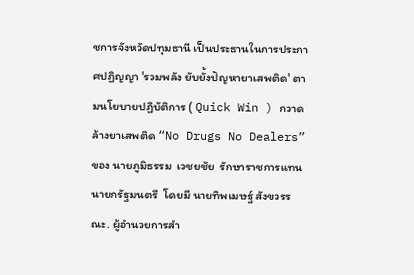ชการจังหวัดปทุมธานี เป็นประธานในการประกาศปฏิญญา 'รวมพลัง ยับยั้งปัญหายาเสพติด' ตามนโยบายปฏิบัติการ ( Quick Win ) กวาดล้างยาเสพติด “No Drugs No Dealers” ของ นายภูมิธรรม  เวชยชัย  รักษาราชการแทนนายกรัฐมนตรี  โดยมี นายทิพเมษฐ์ สังขวรรณะ. ผู้อำนวยการสำ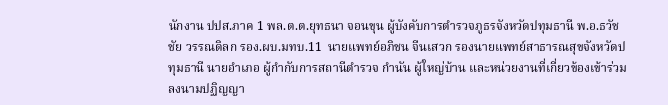นักงาน ปปส.ภาค 1 พล.ต.ต.ยุทธนา จอนขุน ผู้บังคับการตำรวจภูธรจังหวัดปทุมธานี พ.อ.ธวัชชัย วรรณดิลก รอง.ผบ.มทบ.11  นายแพทย์อภิชน จีนเสวก รองนายแพทย์สาธารณสุขจังหวัดปทุมธานี นายอำเภอ ผู้กำกับการสถานีตำรวจ กำนัน ผู้ใหญ่บ้าน และหน่วยงานที่เกี่ยวข้องเข้าร่วมลงนามปฏิญญา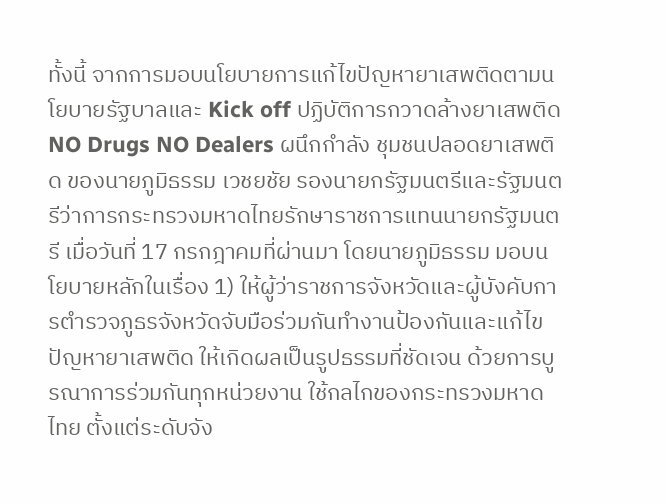ทั้งนี้ จากการมอบนโยบายการแก้ไขปัญหายาเสพติดตามนโยบายรัฐบาลและ Kick off ปฏิบัติการกวาดล้างยาเสพติด NO Drugs NO Dealers ผนึกกำลัง ชุมชนปลอดยาเสพติด ของนายภูมิธรรม เวชยชัย รองนายกรัฐมนตรีและรัฐมนตรีว่าการกระทรวงมหาดไทยรักษาราชการแทนนายกรัฐมนตรี เมื่อวันที่ 17 กรกฎาคมที่ผ่านมา โดยนายภูมิธรรม มอบนโยบายหลักในเรื่อง 1) ให้ผู้ว่าราชการจังหวัดและผู้บังคับการตำรวจภูธรจังหวัดจับมือร่วมกันทำงานป้องกันและแก้ไขปัญหายาเสพติด ให้เกิดผลเป็นรูปธรรมที่ชัดเจน ด้วยการบูรณาการร่วมกันทุกหน่วยงาน ใช้กลไกของกระทรวงมหาดไทย ตั้งแต่ระดับจัง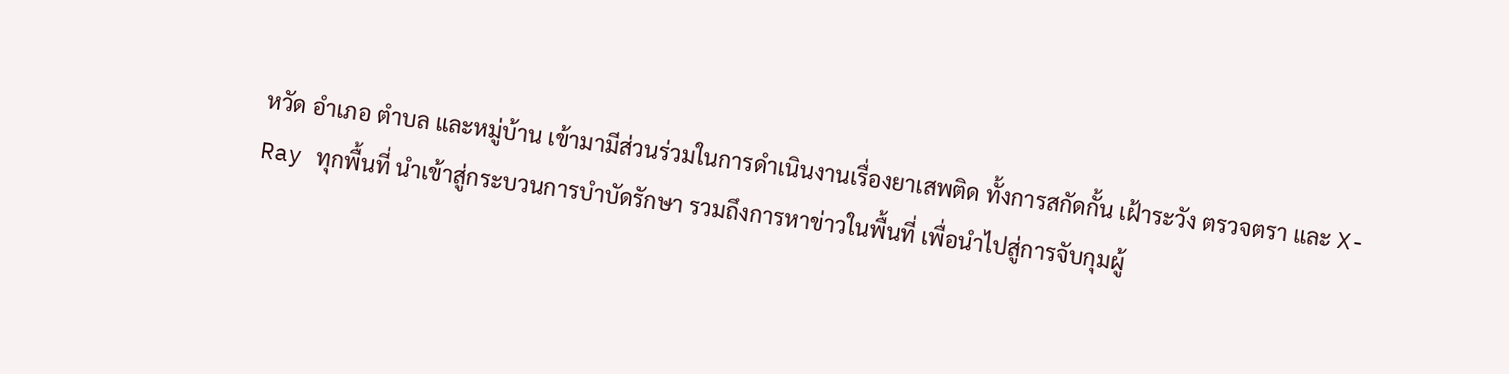หวัด อำเภอ ตำบล และหมู่บ้าน เข้ามามีส่วนร่วมในการดำเนินงานเรื่องยาเสพติด ทั้งการสกัดกั้น เฝ้าระวัง ตรวจตรา และ X-Ray ทุกพื้นที่ นำเข้าสู่กระบวนการบำบัดรักษา รวมถึงการหาข่าวในพื้นที่ เพื่อนำไปสู่การจับกุมผู้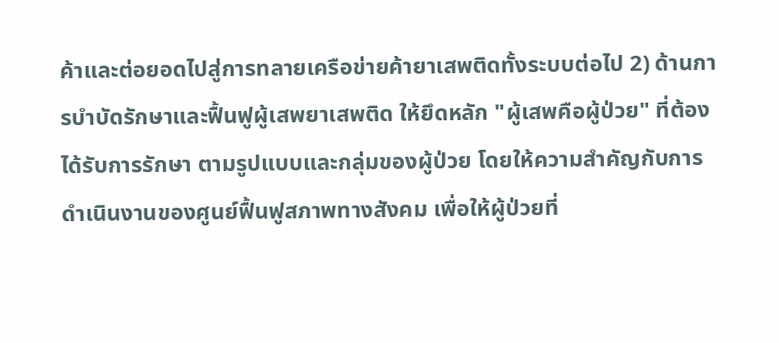ค้าและต่อยอดไปสู่การทลายเครือข่ายค้ายาเสพติดทั้งระบบต่อไป 2) ด้านการบำบัดรักษาและฟื้นฟูผู้เสพยาเสพติด ให้ยึดหลัก "ผู้เสพคือผู้ป่วย" ที่ต้องได้รับการรักษา ตามรูปแบบและกลุ่มของผู้ป่วย โดยให้ความสำคัญกับการดำเนินงานของศูนย์ฟื้นฟูสภาพทางสังคม เพื่อให้ผู้ป่วยที่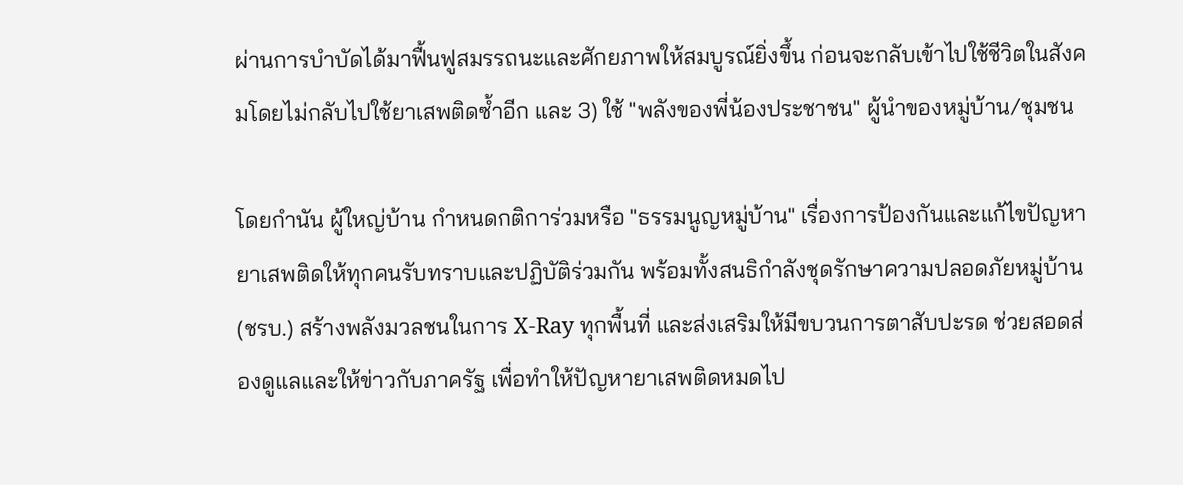ผ่านการบำบัดได้มาฟื้นฟูสมรรถนะและศักยภาพให้สมบูรณ์ยิ่งขึ้น ก่อนจะกลับเข้าไปใช้ชีวิตในสังคมโดยไม่กลับไปใช้ยาเสพติดซ้ำอีก และ 3) ใช้ "พลังของพี่น้องประชาชน" ผู้นำของหมู่บ้าน/ชุมชน

โดยกำนัน ผู้ใหญ่บ้าน กำหนดกติการ่วมหรือ "ธรรมนูญหมู่บ้าน" เรื่องการป้องกันและแก้ไขปัญหายาเสพติดให้ทุกคนรับทราบและปฏิบัติร่วมกัน พร้อมทั้งสนธิกำลังชุดรักษาความปลอดภัยหมู่บ้าน (ชรบ.) สร้างพลังมวลชนในการ X-Ray ทุกพื้นที่ และส่งเสริมให้มีขบวนการตาสับปะรด ช่วยสอดส่องดูแลและให้ข่าวกับภาครัฐ เพื่อทำให้ปัญหายาเสพติดหมดไป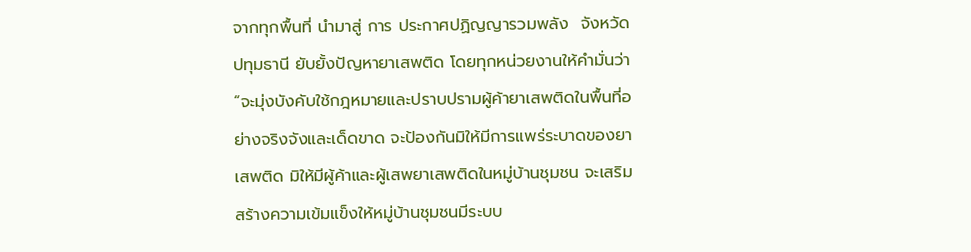จากทุกพื้นที่ นำมาสู่ การ ประกาศปฏิญญารวมพลัง  จังหวัดปทุมธานี ยับยั้งปัญหายาเสพติด โดยทุกหน่วยงานให้คำมั่นว่า “จะมุ่งบังคับใช้กฎหมายและปราบปรามผู้ค้ายาเสพติดในพื้นที่อย่างจริงจังและเด็ดขาด จะป้องกันมิให้มีการแพร่ระบาดของยาเสพติด มิให้มีผู้ค้าและผู้เสพยาเสพติดในหมู่บ้านชุมชน จะเสริมสร้างความเข้มแข็งให้หมู่บ้านชุมชนมีระบบ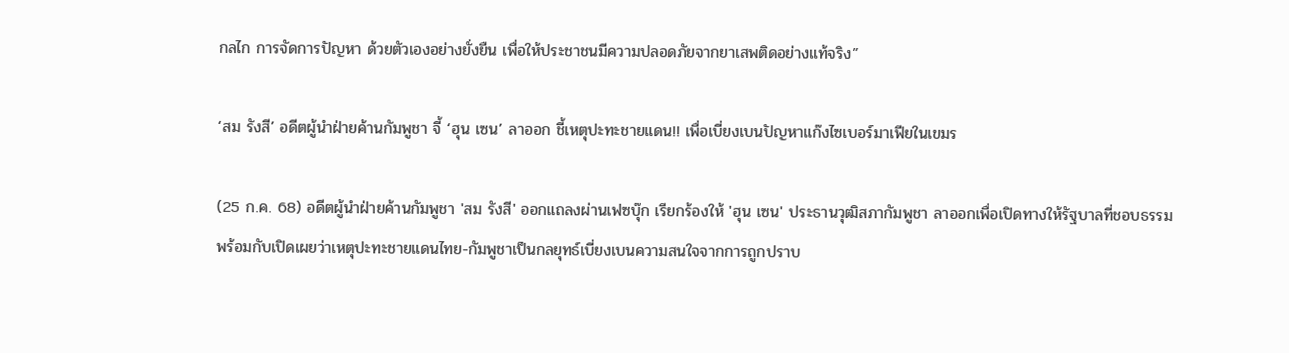กลไก การจัดการปัญหา ด้วยตัวเองอย่างยั่งยืน เพื่อให้ประชาชนมีความปลอดภัยจากยาเสพติดอย่างแท้จริง”

‘สม รังสี’ อดีตผู้นำฝ่ายค้านกัมพูชา จี้ ‘ฮุน เซน’ ลาออก ชี้เหตุปะทะชายแดน!! เพื่อเบี่ยงเบนปัญหาแก๊งไซเบอร์มาเฟียในเขมร

(25 ก.ค. 68) อดีตผู้นำฝ่ายค้านกัมพูชา 'สม รังสี' ออกแถลงผ่านเฟซบุ๊ก เรียกร้องให้ 'ฮุน เซน' ประธานวุฒิสภากัมพูชา ลาออกเพื่อเปิดทางให้รัฐบาลที่ชอบธรรม พร้อมกับเปิดเผยว่าเหตุปะทะชายแดนไทย-กัมพูชาเป็นกลยุทธ์เบี่ยงเบนความสนใจจากการถูกปราบ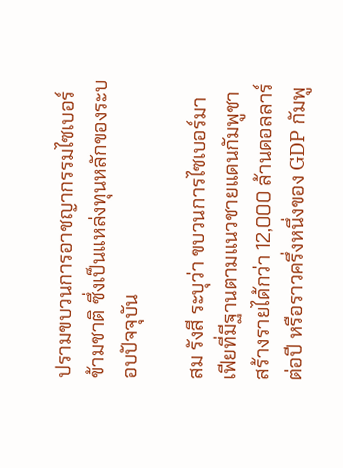ปรามขบวนการอาชญากรรมไซเบอร์ข้ามชาติ ซึ่งเป็นแหล่งทุนหลักของระบอบปัจจุบัน

สม รังสี ระบุว่า ขบวนการไซเบอร์มาเฟียที่มีฐานตามแนวชายแดนกัมพูชา สร้างรายได้กว่า 12,000 ล้านดอลลาร์ต่อปี หรือราวครึ่งหนึ่งของ GDP กัมพู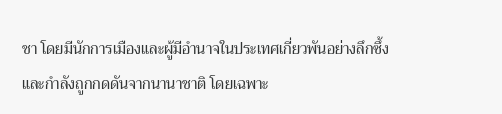ชา โดยมีนักการเมืองและผู้มีอำนาจในประเทศเกี่ยวพันอย่างลึกซึ้ง และกำลังถูกกดดันจากนานาชาติ โดยเฉพาะ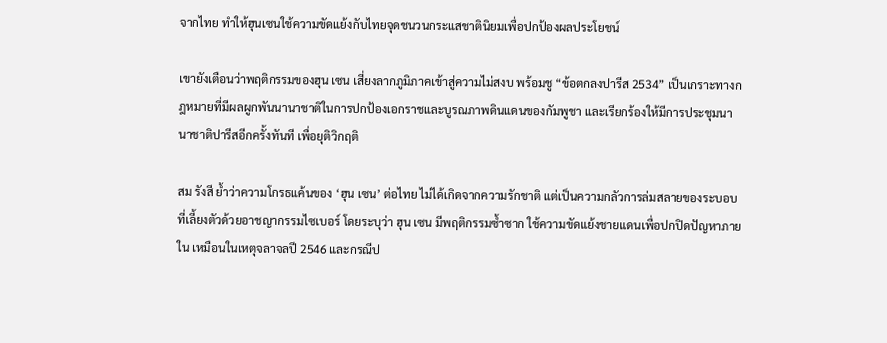จากไทย ทำให้ฮุนเซนใช้ความขัดแย้งกับไทยจุดชนวนกระแสชาตินิยมเพื่อปกป้องผลประโยชน์

เขายังเตือนว่าพฤติกรรมของฮุน เซน เสี่ยงลากภูมิภาคเข้าสู่ความไม่สงบ พร้อมชู “ข้อตกลงปารีส 2534” เป็นเกราะทางกฎหมายที่มีผลผูกพันนานาชาติในการปกป้องเอกราชและบูรณภาพดินแดนของกัมพูชา และเรียกร้องให้มีการประชุมนานาชาติปารีสอีกครั้งทันที เพื่อยุติวิกฤติ

สม รังสี ย้ำว่าความโกรธแค้นของ ‘ฮุน เซน’ ต่อไทย ไม่ได้เกิดจากความรักชาติ แต่เป็นความกลัวการล่มสลายของระบอบที่เลี้ยงตัวด้วยอาชญากรรมไซเบอร์ โดยระบุว่า ฮุน เซน มีพฤติกรรมซ้ำซาก ใช้ความขัดแย้งชายแดนเพื่อปกปิดปัญหาภายใน เหมือนในเหตุจลาจลปี 2546 และกรณีป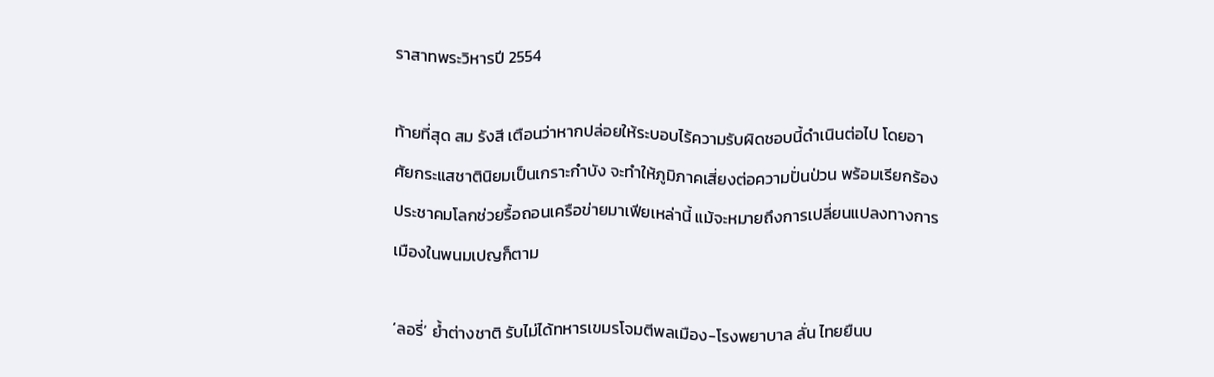ราสาทพระวิหารปี 2554

ท้ายที่สุด สม รังสี เตือนว่าหากปล่อยให้ระบอบไร้ความรับผิดชอบนี้ดำเนินต่อไป โดยอาศัยกระแสชาตินิยมเป็นเกราะกำบัง จะทำให้ภูมิภาคเสี่ยงต่อความปั่นป่วน พร้อมเรียกร้องประชาคมโลกช่วยรื้อถอนเครือข่ายมาเฟียเหล่านี้ แม้จะหมายถึงการเปลี่ยนแปลงทางการเมืองในพนมเปญก็ตาม

‘ลอรี่’ ย้ำต่างชาติ รับไม่ได้ทหารเขมรโจมตีพลเมือง-โรงพยาบาล ลั่น ไทยยืนบ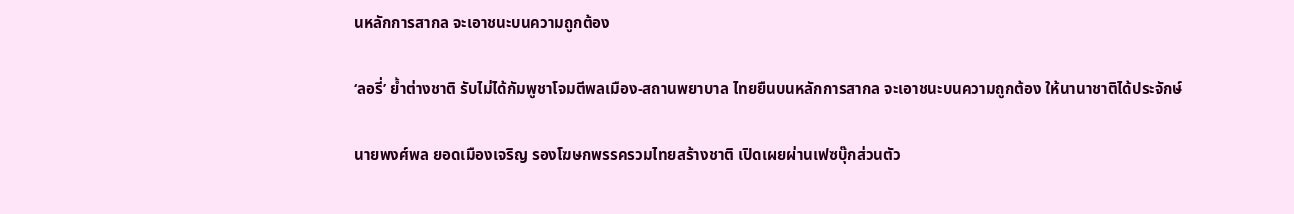นหลักการสากล จะเอาชนะบนความถูกต้อง

‘ลอรี่’ ย้ำต่างชาติ รับไม่ได้กัมพูชาโจมตีพลเมือง-สถานพยาบาล ไทยยืนบนหลักการสากล จะเอาชนะบนความถูกต้อง ให้นานาชาติได้ประจักษ์

นายพงศ์พล ยอดเมืองเจริญ รองโฆษกพรรครวมไทยสร้างชาติ เปิดเผยผ่านเฟซบุ๊กส่วนตัว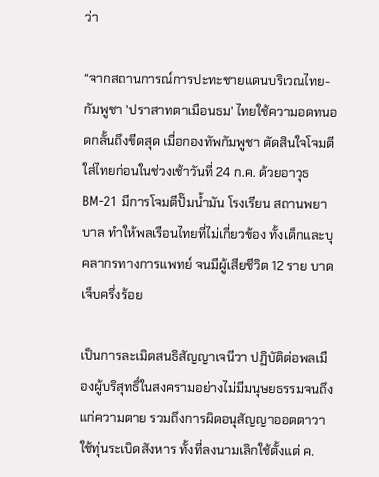ว่า

“จากสถานการณ์การปะทะชายแดนบริเวณไทย-กัมพูชา 'ปราสาทตาเมือนธม' ไทยใช้ความอดทนอดกลั้นถึงขีดสุด เมื่อกองทัพกัมพูชา ตัดสินใจโจมตีใส่ไทยก่อนในช่วงเช้าวันที่ 24 ก.ค. ด้วยอาวุธ BM-21 มีการโจมตีปั๊มน้ำมัน โรงเรียน สถานพยาบาล ทำให้พลเรือนไทยที่ไม่เกี่ยวข้อง ทั้งเด็กและบุคลากรทางการแพทย์ จนมีผู้เสียชีวิต 12 ราย บาดเจ็บครึ่งร้อย

เป็นการละเมิดสนธิสัญญาเจนีวา ปฏิบัติต่อพลเมืองผู้บริสุทธิ์ในสงครามอย่างไม่มีมนุษยธรรมจนถึงแก่ความตาย รวมถึงการผิดอนุสัญญาออตตาวา ใช้ทุ่นระเบิดสังหาร ทั้งที่ลงนามเลิกใช้ตั้งแต่ ค.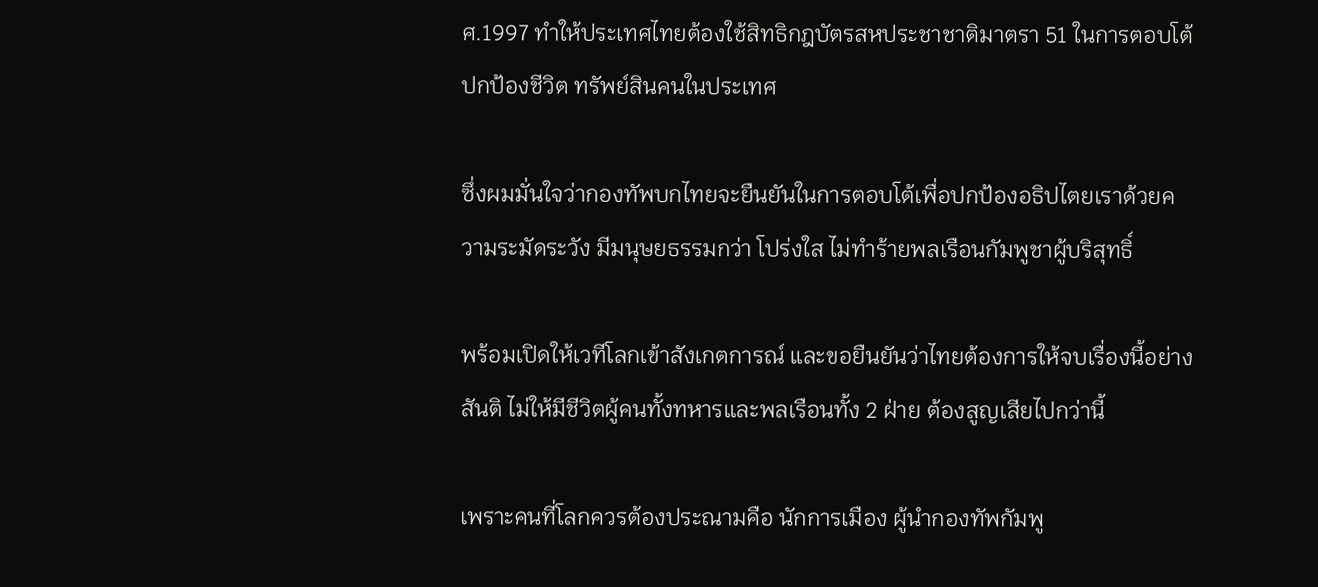ศ.1997 ทำให้ประเทศไทยต้องใช้สิทธิกฎบัตรสหประชาชาติมาตรา 51 ในการตอบโต้ปกป้องชีวิต ทรัพย์สินคนในประเทศ

ซึ่งผมมั่นใจว่ากองทัพบกไทยจะยืนยันในการตอบโต้เพื่อปกป้องอธิปไตยเราด้วยความระมัดระวัง มีมนุษยธรรมกว่า โปร่งใส ไม่ทำร้ายพลเรือนกัมพูชาผู้บริสุทธิ์

พร้อมเปิดให้เวทีโลกเข้าสังเกตการณ์ และขอยืนยันว่าไทยต้องการให้จบเรื่องนี้อย่างสันติ ไม่ให้มีชีวิตผู้คนทั้งทหารและพลเรือนทั้ง 2 ฝ่าย ต้องสูญเสียไปกว่านี้

เพราะคนที่โลกควรต้องประณามคือ นักการเมือง ผู้นำกองทัพกัมพู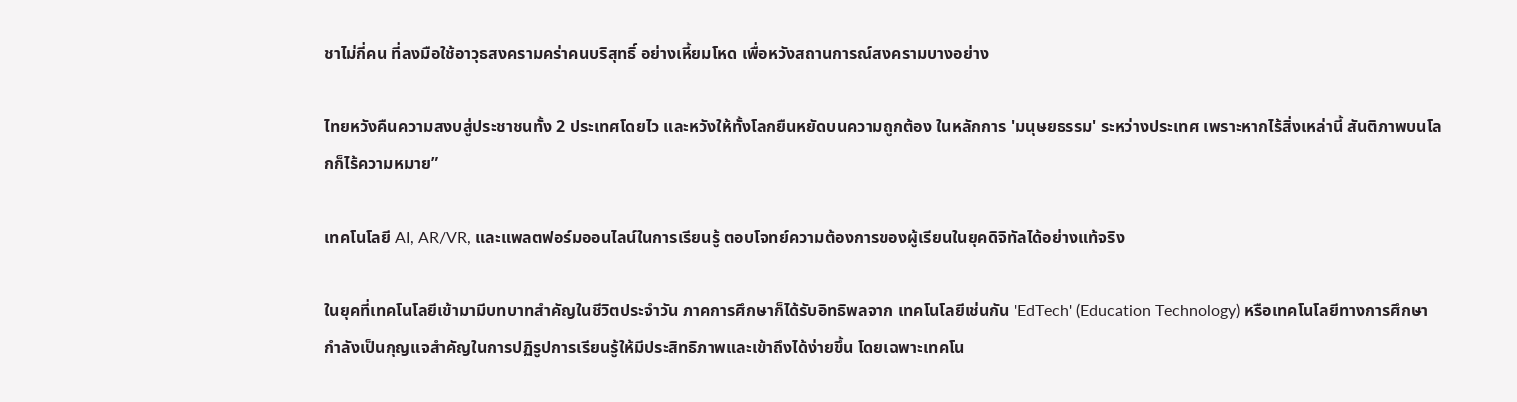ชาไม่กี่คน ที่ลงมือใช้อาวุธสงครามคร่าคนบริสุทธิ์ อย่างเหี้ยมโหด เพื่อหวังสถานการณ์สงครามบางอย่าง

ไทยหวังคืนความสงบสู่ประชาชนทั้ง 2 ประเทศโดยไว และหวังให้ทั้งโลกยืนหยัดบนความถูกต้อง ในหลักการ 'มนุษยธรรม' ระหว่างประเทศ เพราะหากไร้สิ่งเหล่านี้ สันติภาพบนโลกก็ไร้ความหมาย”

เทคโนโลยี AI, AR/VR, และแพลตฟอร์มออนไลน์ในการเรียนรู้ ตอบโจทย์ความต้องการของผู้เรียนในยุคดิจิทัลได้อย่างแท้จริง

ในยุคที่เทคโนโลยีเข้ามามีบทบาทสำคัญในชีวิตประจำวัน ภาคการศึกษาก็ได้รับอิทธิพลจาก เทคโนโลยีเช่นกัน 'EdTech' (Education Technology) หรือเทคโนโลยีทางการศึกษา กำลังเป็นกุญแจสำคัญในการปฏิรูปการเรียนรู้ให้มีประสิทธิภาพและเข้าถึงได้ง่ายขึ้น โดยเฉพาะเทคโน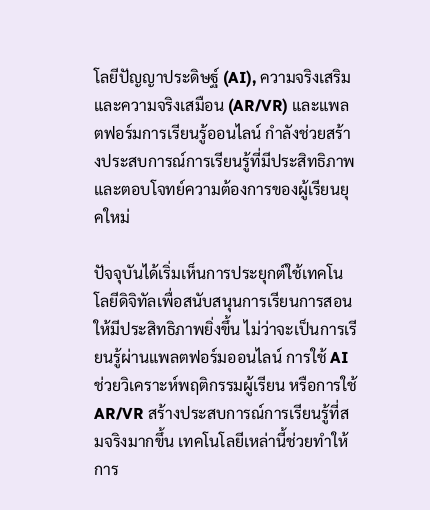โลยีปัญญาประดิษฐ์ (AI), ความจริงเสริมและความจริงเสมือน (AR/VR) และแพลตฟอร์มการเรียนรู้ออนไลน์ กำลังช่วยสร้างประสบการณ์การเรียนรู้ที่มีประสิทธิภาพ และตอบโจทย์ความต้องการของผู้เรียนยุคใหม่

ปัจจุบันได้เริ่มเห็นการประยุกต์ใช้เทคโนโลยีดิจิทัลเพื่อสนับสนุนการเรียนการสอนให้มีประสิทธิภาพยิ่งขึ้น ไม่ว่าจะเป็นการเรียนรู้ผ่านแพลตฟอร์มออนไลน์ การใช้ AI ช่วยวิเคราะห์พฤติกรรมผู้เรียน หรือการใช้ AR/VR สร้างประสบการณ์การเรียนรู้ที่สมจริงมากขึ้น เทคโนโลยีเหล่านี้ช่วยทำให้การ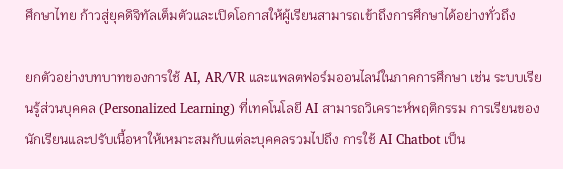ศึกษาไทย ก้าวสู่ยุคดิจิทัลเต็มตัวและเปิดโอกาสให้ผู้เรียนสามารถเข้าถึงการศึกษาได้อย่างทั่วถึง

ยกตัวอย่างบทบาทของการใช้ AI, AR/VR และแพลตฟอร์มออนไลน์ในภาคการศึกษา เช่น ระบบเรียนรู้ส่วนบุคคล (Personalized Learning) ที่เทคโนโลยี AI สามารถวิเคราะห์พฤติกรรม การเรียนของนักเรียนและปรับเนื้อหาให้เหมาะสมกับแต่ละบุคคลรวมไปถึง การใช้ AI Chatbot เป็น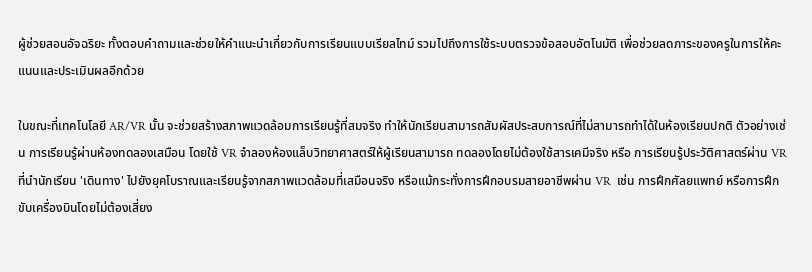ผู้ช่วยสอนอัจฉริยะ ทั้งตอบคำถามและช่วยให้คำแนะนำเกี่ยวกับการเรียนแบบเรียลไทม์ รวมไปถึงการใช้ระบบตรวจข้อสอบอัตโนมัติ เพื่อช่วยลดภาระของครูในการให้คะแนนและประเมินผลอีกด้วย

ในขณะที่เทคโนโลยี AR/VR นั้น จะช่วยสร้างสภาพแวดล้อมการเรียนรู้ที่สมจริง ทำให้นักเรียนสามารถสัมผัสประสบการณ์ที่ไม่สามารถทำได้ในห้องเรียนปกติ ตัวอย่างเช่น การเรียนรู้ผ่านห้องทดลองเสมือน โดยใช้ VR จำลองห้องแล็บวิทยาศาสตร์ให้ผู้เรียนสามารถ ทดลองโดยไม่ต้องใช้สารเคมีจริง หรือ การเรียนรู้ประวัติศาสตร์ผ่าน VR ที่นำนักเรียน 'เดินทาง' ไปยังยุคโบราณและเรียนรู้จากสภาพแวดล้อมที่เสมือนจริง หรือแม้กระทั่งการฝึกอบรมสายอาชีพผ่าน VR  เช่น การฝึกศัลยแพทย์ หรือการฝึกขับเครื่องบินโดยไม่ต้องเสี่ยง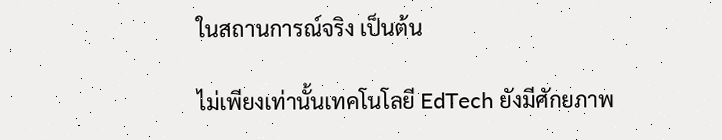ในสถานการณ์จริง เป็นต้น

ไม่เพียงเท่านั้นเทคโนโลยี EdTech ยังมีศักยภาพ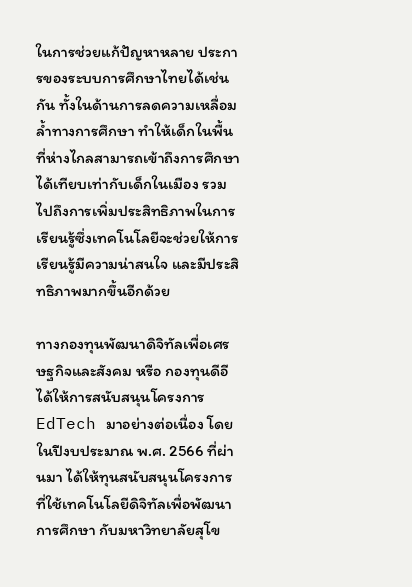ในการช่วยแก้ปัญหาหลาย ประการของระบบการศึกษาไทยได้เช่นกัน ทั้งในด้านการลดความเหลื่อมล้ำทางการศึกษา ทำให้เด็กในพื้นที่ห่างไกลสามารถเข้าถึงการศึกษาได้เทียบเท่ากับเด็กในเมือง รวมไปถึงการเพิ่มประสิทธิภาพในการเรียนรู้ซึ่งเทคโนโลยีจะช่วยให้การเรียนรู้มีความน่าสนใจ และมีประสิทธิภาพมากขึ้นอีกด้วย

ทางกองทุนพัฒนาดิจิทัลเพื่อเศรษฐกิจและสังคม หรือ กองทุนดีอี ได้ให้การสนับสนุนโครงการ EdTech มาอย่างต่อเนื่อง โดยในปีงบประมาณ พ.ศ. 2566 ที่ผ่านมา ได้ให้ทุนสนับสนุนโครงการ ที่ใช้เทคโนโลยีดิจิทัลเพื่อพัฒนาการศึกษา กับมหาวิทยาลัยสุโข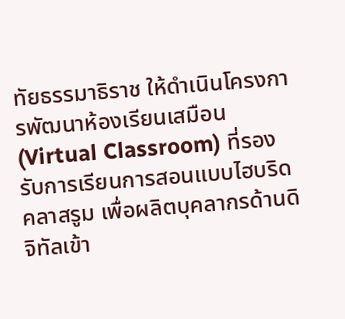ทัยธรรมาธิราช ให้ดำเนินโครงการพัฒนาห้องเรียนเสมือน(Virtual Classroom) ที่รองรับการเรียนการสอนแบบไฮบริดคลาสรูม เพื่อผลิตบุคลากรด้านดิจิทัลเข้า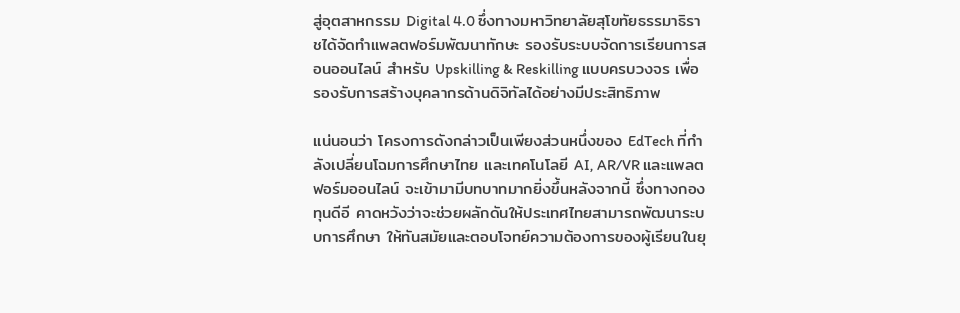สู่อุตสาหกรรม Digital 4.0 ซึ่งทางมหาวิทยาลัยสุโขทัยธรรมาธิราชได้จัดทำแพลตฟอร์มพัฒนาทักษะ รองรับระบบจัดการเรียนการสอนออนไลน์ สำหรับ Upskilling & Reskilling แบบครบวงจร เพื่อรองรับการสร้างบุคลากรด้านดิจิทัลได้อย่างมีประสิทธิภาพ

แน่นอนว่า โครงการดังกล่าวเป็นเพียงส่วนหนึ่งของ EdTech ที่กำลังเปลี่ยนโฉมการศึกษาไทย และเทคโนโลยี AI, AR/VR และแพลตฟอร์มออนไลน์ จะเข้ามามีบทบาทมากยิ่งขึ้นหลังจากนี้ ซึ่งทางกองทุนดีอี คาดหวังว่าจะช่วยผลักดันให้ประเทศไทยสามารถพัฒนาระบบการศึกษา ให้ทันสมัยและตอบโจทย์ความต้องการของผู้เรียนในยุ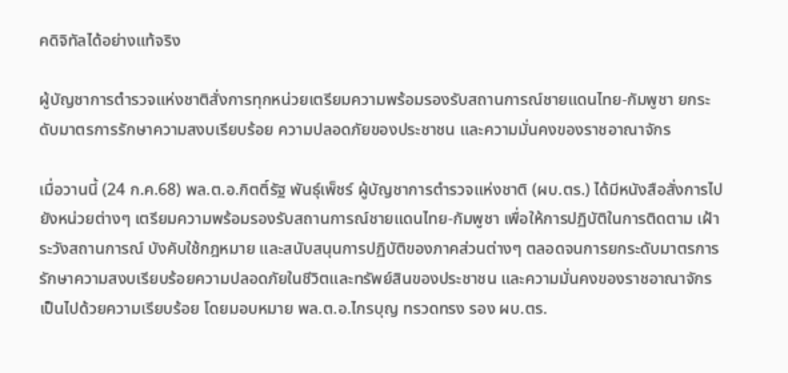คดิจิทัลได้อย่างแท้จริง

ผู้บัญชาการตำรวจแห่งชาติสั่งการทุกหน่วยเตรียมความพร้อมรองรับสถานการณ์ชายแดนไทย-กัมพูชา ยกระดับมาตรการรักษาความสงบเรียบร้อย ความปลอดภัยของประชาชน และความมั่นคงของราชอาณาจักร

เมื่อวานนี้ (24 ก.ค.68) พล.ต.อ.กิตติ์รัฐ พันธุ์เพ็ชร์ ผู้บัญชาการตำรวจแห่งชาติ (ผบ.ตร.) ได้มีหนังสือสั่งการไปยังหน่วยต่างๆ เตรียมความพร้อมรองรับสถานการณ์ชายแดนไทย-กัมพูชา เพื่อให้การปฏิบัติในการติดตาม เฝ้าระวังสถานการณ์ บังคับใช้กฎหมาย และสนับสนุนการปฏิบัติของภาคส่วนต่างๆ ตลอดจนการยกระดับมาตรการรักษาความสงบเรียบร้อยความปลอดภัยในชีวิตและทรัพย์สินของประชาชน และความมั่นคงของราชอาณาจักร เป็นไปด้วยความเรียบร้อย โดยมอบหมาย พล.ต.อ.ไกรบุญ ทรวดทรง รอง ผบ.ตร.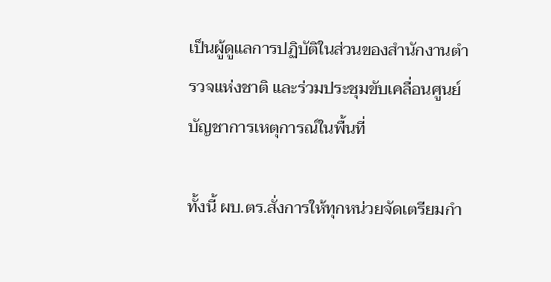เป็นผู้ดูแลการปฏิบัติในส่วนของสำนักงานตำรวจแห่งชาติ และร่วมประชุมขับเคลื่อนศูนย์บัญชาการเหตุการณ์ในพื้นที่

ทั้งนี้ ผบ.ตร.สั่งการให้ทุกหน่วยจัดเตรียมกำ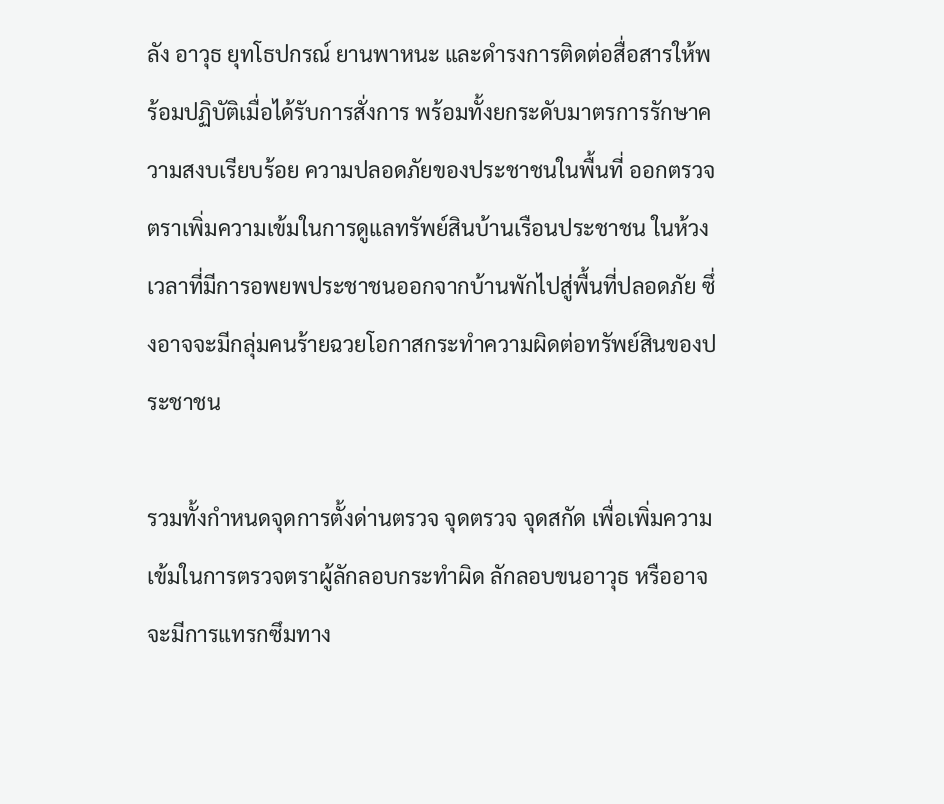ลัง อาวุธ ยุทโธปกรณ์ ยานพาหนะ และดำรงการติดต่อสื่อสารให้พร้อมปฏิบัติเมื่อได้รับการสั่งการ พร้อมทั้งยกระดับมาตรการรักษาความสงบเรียบร้อย ความปลอดภัยของประชาชนในพื้นที่ ออกตรวจตราเพิ่มความเข้มในการดูแลทรัพย์สินบ้านเรือนประชาชน ในห้วงเวลาที่มีการอพยพประชาชนออกจากบ้านพักไปสู่พื้นที่ปลอดภัย ซึ่งอาจจะมีกลุ่มคนร้ายฉวยโอกาสกระทำความผิดต่อทรัพย์สินของประชาชน

รวมทั้งกำหนดจุดการตั้งด่านตรวจ จุดตรวจ จุดสกัด เพื่อเพิ่มความเข้มในการตรวจตราผู้ลักลอบกระทำผิด ลักลอบขนอาวุธ หรืออาจจะมีการแทรกซึมทาง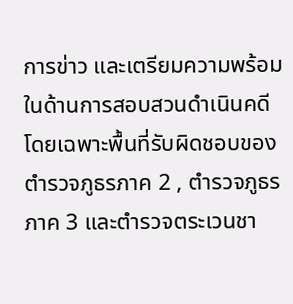การข่าว และเตรียมความพร้อมในด้านการสอบสวนดำเนินคดี โดยเฉพาะพื้นที่รับผิดชอบของตำรวจภูธรภาค 2 , ตำรวจภูธรภาค 3 และตำรวจตระเวนชา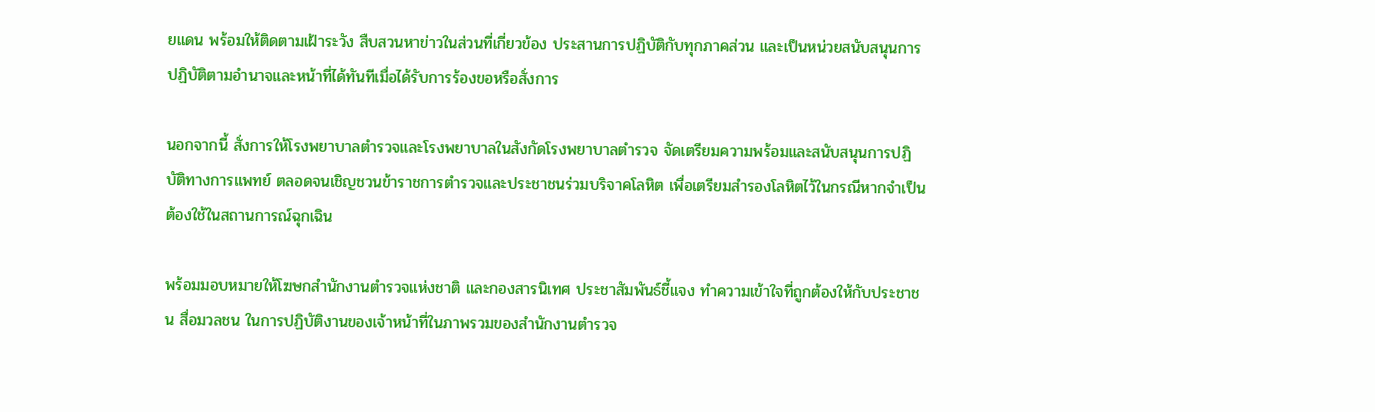ยแดน พร้อมให้ติดตามเฝ้าระวัง สืบสวนหาข่าวในส่วนที่เกี่ยวข้อง ประสานการปฏิบัติกับทุกภาคส่วน และเป็นหน่วยสนับสนุนการปฏิบัติตามอำนาจและหน้าที่ได้ทันทีเมื่อได้รับการร้องขอหรือสั่งการ

นอกจากนี้ สั่งการให้โรงพยาบาลตำรวจและโรงพยาบาลในสังกัดโรงพยาบาลตำรวจ จัดเตรียมความพร้อมและสนับสนุนการปฏิบัติทางการแพทย์ ตลอดจนเชิญชวนข้าราชการตำรวจและประชาชนร่วมบริจาคโลหิต เพื่อเตรียมสำรองโลหิตไว้ในกรณีหากจำเป็นต้องใช้ในสถานการณ์ฉุกเฉิน

พร้อมมอบหมายให้โฆษกสำนักงานตำรวจแห่งชาติ และกองสารนิเทศ ประชาสัมพันธ์ชี้แจง ทำความเข้าใจที่ถูกต้องให้กับประชาชน สื่อมวลชน ในการปฏิบัติงานของเจ้าหน้าที่ในภาพรวมของสำนักงานตำรวจ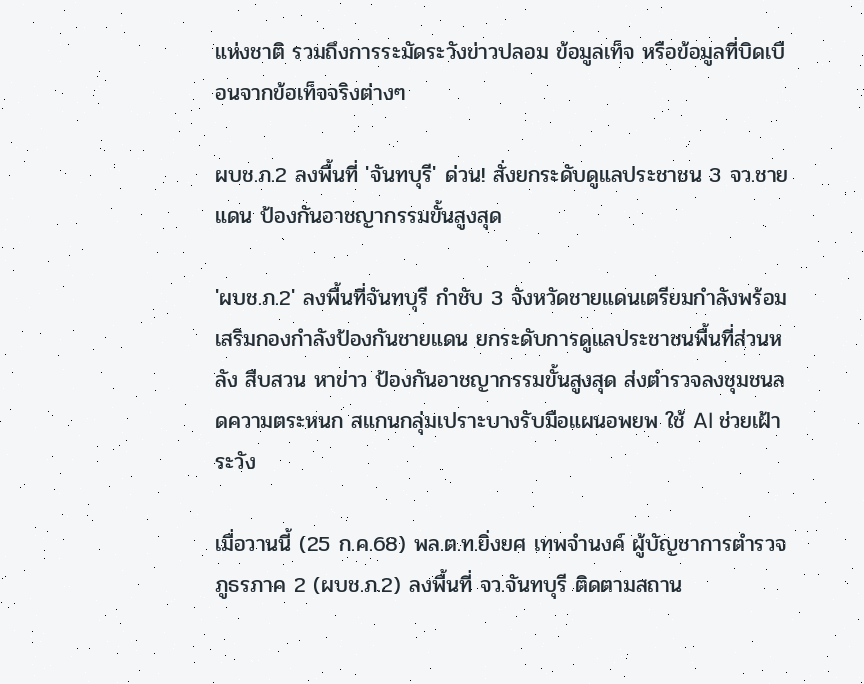แห่งชาติ รวมถึงการระมัดระวังข่าวปลอม ข้อมูลเท็จ หรือข้อมูลที่บิดเบือนจากข้อเท็จจริงต่างๆ

ผบช.ภ.2 ลงพื้นที่ 'จันทบุรี' ด่วน! สั่งยกระดับดูแลประชาชน 3 จว.ชายแดน ป้องกันอาชญากรรมขั้นสูงสุด

'ผบช.ภ.2' ลงพื้นที่จันทบุรี กำชับ 3 จังหวัดชายแดนเตรียมกำลังพร้อมเสริมกองกำลังป้องกันชายแดน ยกระดับการดูแลประชาชนพื้นที่ส่วนหลัง สืบสวน หาข่าว ป้องกันอาชญากรรมขั้นสูงสุด ส่งตำรวจลงชุมชนลดความตระหนก สแกนกลุ่มเปราะบางรับมือแผนอพยพ ใช้ AI ช่วยเฝ้าระวัง

เมื่อวานนี้ (25 ก.ค.68) พล.ต.ท.ยิ่งยศ เทพจำนงค์ ผู้บัญชาการตำรวจภูธรภาค 2 (ผบช.ภ.2) ลงพื้นที่ จว.จันทบุรี ติดตามสถาน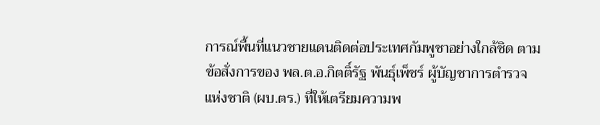การณ์พื้นที่แนวชายแดนติดต่อประเทศกัมพูชาอย่างใกล้ชิด ตามข้อสั่งการของ พล.ต.อ.กิตติ์รัฐ พันธุ์เพ็ชร์ ผู้บัญชาการตำรวจแห่งชาติ (ผบ.ตร.) ที่ให้เตรียมความพ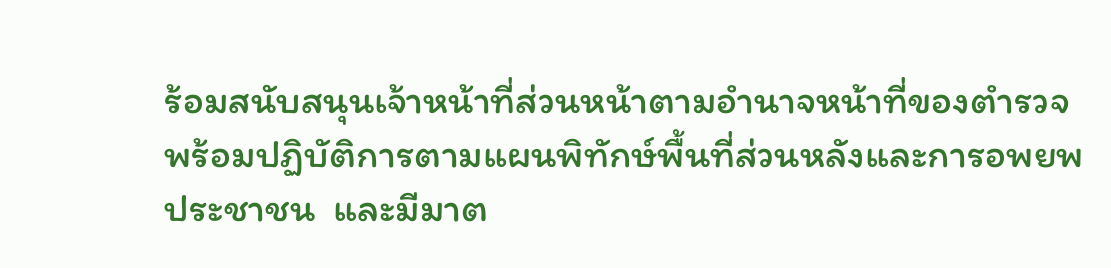ร้อมสนับสนุนเจ้าหน้าที่ส่วนหน้าตามอำนาจหน้าที่ของตำรวจ  พร้อมปฏิบัติการตามแผนพิทักษ์พื้นที่ส่วนหลังและการอพยพประชาชน  และมีมาต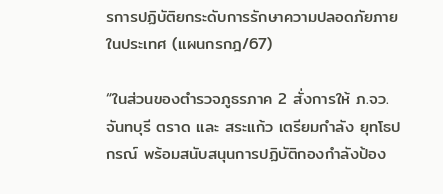รการปฏิบัติยกระดับการรักษาความปลอดภัยภายในประเทศ (แผนกรกฎ/67)

“ในส่วนของตำรวจภูธรภาค 2 สั่งการให้ ภ.จว.จันทบุรี ตราด และ สระแก้ว เตรียมกำลัง ยุทโธปกรณ์ พร้อมสนับสนุนการปฏิบัติกองกำลังป้อง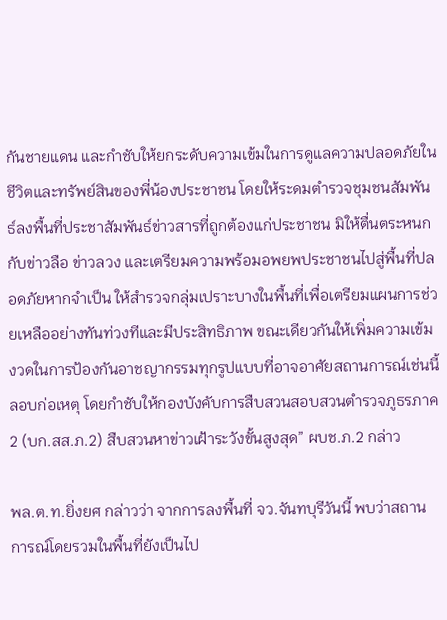กันชายแดน และกำชับให้ยกระดับความเข้มในการดูแลความปลอดภัยในชีวิตและทรัพย์สินของพี่น้องประชาชน โดยให้ระดมตำรวจชุมชนสัมพันธ์ลงพื้นที่ประชาสัมพันธ์ข่าวสารที่ถูกต้องแก่ประชาชน มิให้ตื่นตระหนกกับข่าวลือ ข่าวลวง และเตรียมความพร้อมอพยพประชาชนไปสู่พื้นที่ปลอดภัยหากจำเป็น ให้สำรวจกลุ่มเปราะบางในพื้นที่เพื่อเตรียมแผนการช่วยเหลืออย่างทันท่วงทีและมีประสิทธิภาพ ขณะเดียวกันให้เพิ่มความเข้มงวดในการป้องกันอาชญากรรมทุกรูปแบบที่อาจอาศัยสถานการณ์เช่นนี้ลอบก่อเหตุ โดยกำชับให้กองบังคับการสืบสวนสอบสวนตำรวจภูธรภาค 2 (บก.สส.ภ.2) สืบสวนหาข่าวเฝ้าระวังขั้นสูงสุด” ผบช.ภ.2 กล่าว

พล.ต.ท.ยิ่งยศ กล่าวว่า จากการลงพื้นที่ จว.จันทบุรีวันนี้ พบว่าสถานการณ์โดยรวมในพื้นที่ยังเป็นไป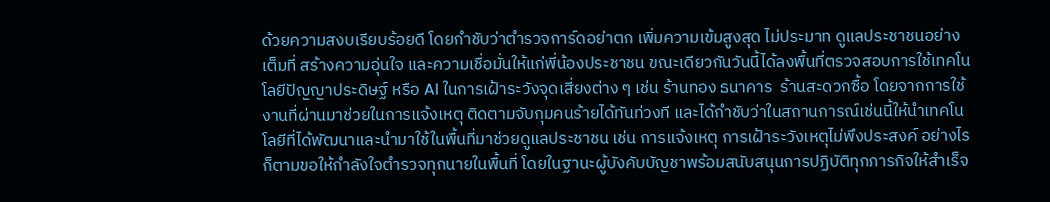ด้วยความสงบเรียบร้อยดี โดยกำชับว่าตำรวจการ์ดอย่าตก เพิ่มความเข้มสูงสุด ไม่ประมาท ดูแลประชาชนอย่างเต็มที่ สร้างความอุ่นใจ และความเชื่อมั่นให้แก่พี่น้องประชาชน ขณะเดียวกันวันนี้ได้ลงพื้นที่ตรวจสอบการใช้เทคโนโลยีปัญญาประดิษฐ์ หรือ AI ในการเฝ้าระวังจุดเสี่ยงต่าง ๆ เช่น ร้านทอง ธนาคาร  ร้านสะดวกซื้อ โดยจากการใช้งานที่ผ่านมาช่วยในการแจ้งเหตุ ติดตามจับกุมคนร้ายได้ทันท่วงที และได้กำชับว่าในสถานการณ์เช่นนี้ให้นำเทคโนโลยีที่ได้พัฒนาและนำมาใช้ในพื้นที่มาช่วยดูแลประชาชน เช่น การแจ้งเหตุ การเฝ้าระวังเหตุไม่พึงประสงค์ อย่างไรก็ตามขอให้กำลังใจตำรวจทุกนายในพื้นที่ โดยในฐานะผู้บังคับบัญชาพร้อมสนับสนุนการปฏิบัติทุกภารกิจให้สำเร็จ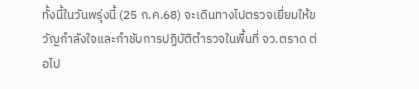ทั้งนี้ในวันพรุ่งนี้ (25 ก.ค.68) จะเดินทางไปตรวจเยี่ยมให้ขวัญกำลังใจและกำชับการปฏิบัติตำรวจในพื้นที่ จว.ตราด ต่อไป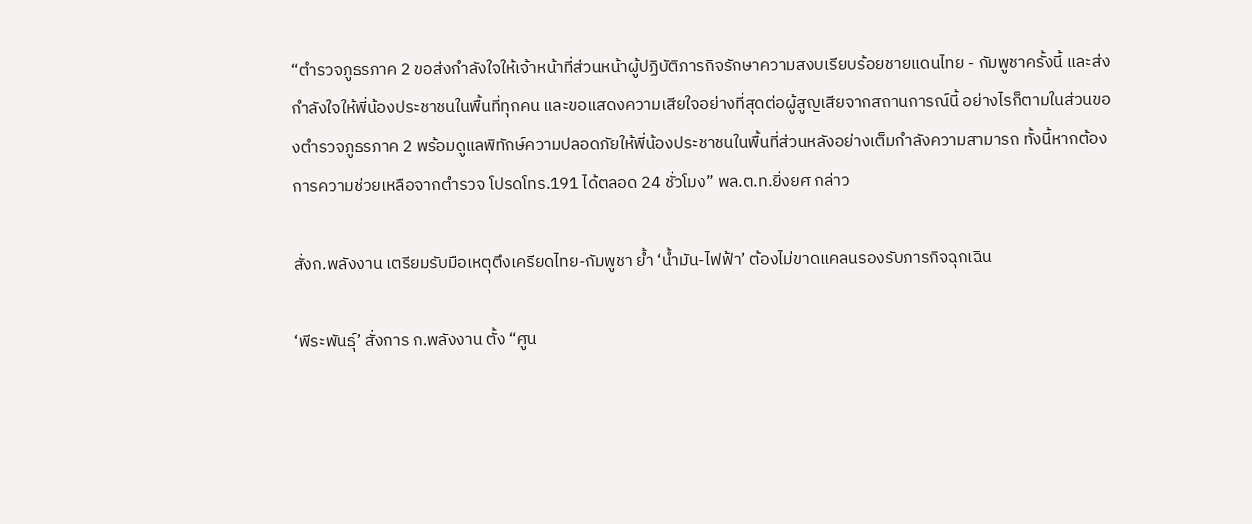“ตำรวจภูธรภาค 2 ขอส่งกำลังใจให้เจ้าหน้าที่ส่วนหน้าผู้ปฏิบัติภารกิจรักษาความสงบเรียบร้อยชายแดนไทย - กัมพูชาครั้งนี้ และส่งกำลังใจให้พี่น้องประชาชนในพื้นที่ทุกคน และขอแสดงความเสียใจอย่างที่สุดต่อผู้สูญเสียจากสถานการณ์นี้ อย่างไรก็ตามในส่วนของตำรวจภูธรภาค 2 พร้อมดูแลพิทักษ์ความปลอดภัยให้พี่น้องประชาชนในพื้นที่ส่วนหลังอย่างเต็มกำลังความสามารถ ทั้งนี้หากต้องการความช่วยเหลือจากตำรวจ โปรดโทร.191 ได้ตลอด 24 ชั่วโมง” พล.ต.ท.ยิ่งยศ กล่าว

สั่งก.พลังงาน เตรียมรับมือเหตุตึงเครียดไทย-กัมพูชา ย้ำ ‘น้ำมัน-ไฟฟ้า’ ต้องไม่ขาดแคลนรองรับภารกิจฉุกเฉิน

‘พีระพันธุ์’ สั่งการ ก.พลังงาน ตั้ง “ศูน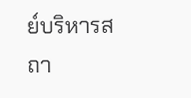ย์บริหารสถา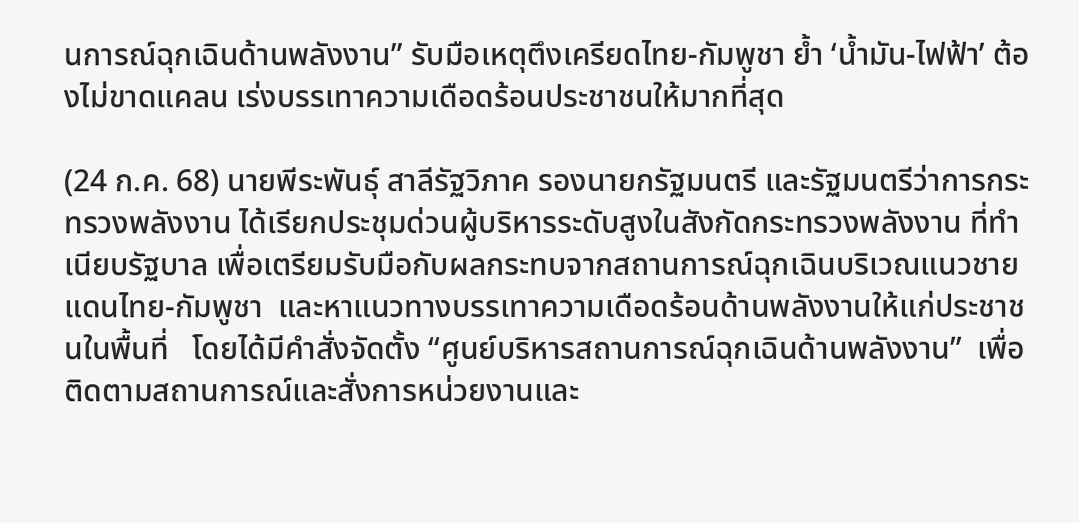นการณ์ฉุกเฉินด้านพลังงาน” รับมือเหตุตึงเครียดไทย-กัมพูชา ย้ำ ‘น้ำมัน-ไฟฟ้า’ ต้องไม่ขาดแคลน เร่งบรรเทาความเดือดร้อนประชาชนให้มากที่สุด

(24 ก.ค. 68) นายพีระพันธุ์ สาลีรัฐวิภาค รองนายกรัฐมนตรี และรัฐมนตรีว่าการกระทรวงพลังงาน ได้เรียกประชุมด่วนผู้บริหารระดับสูงในสังกัดกระทรวงพลังงาน ที่ทำเนียบรัฐบาล เพื่อเตรียมรับมือกับผลกระทบจากสถานการณ์ฉุกเฉินบริเวณแนวชายแดนไทย-กัมพูชา  และหาแนวทางบรรเทาความเดือดร้อนด้านพลังงานให้แก่ประชาชนในพื้นที่   โดยได้มีคำสั่งจัดตั้ง “ศูนย์บริหารสถานการณ์ฉุกเฉินด้านพลังงาน”  เพื่อติดตามสถานการณ์และสั่งการหน่วยงานและ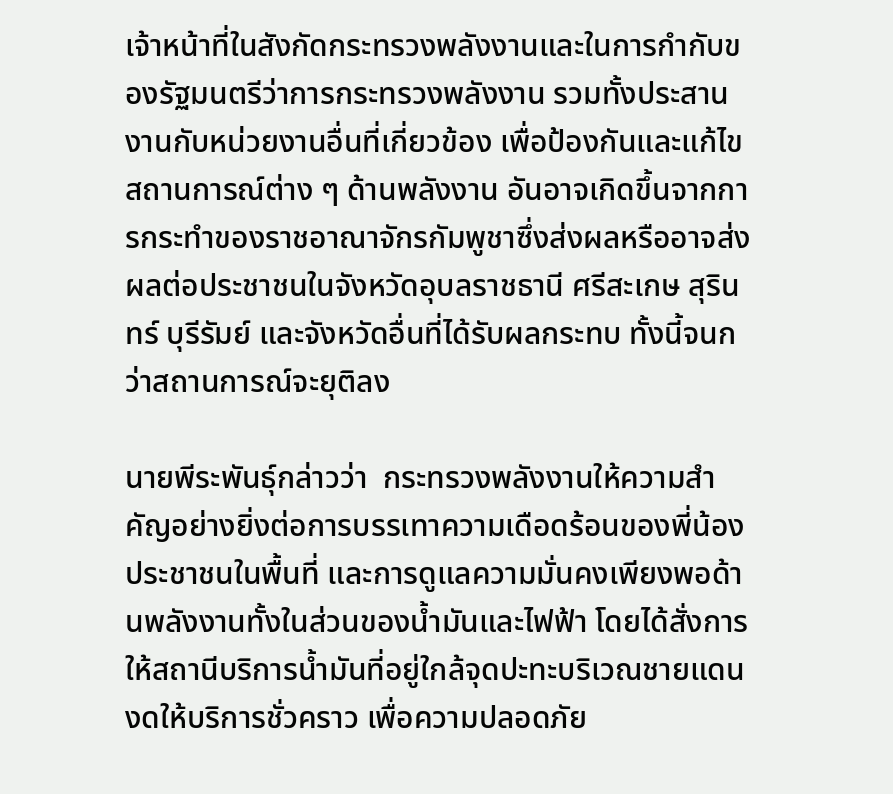เจ้าหน้าที่ในสังกัดกระทรวงพลังงานและในการกํากับของรัฐมนตรีว่าการกระทรวงพลังงาน รวมทั้งประสานงานกับหน่วยงานอื่นที่เกี่ยวข้อง เพื่อป้องกันและแก้ไขสถานการณ์ต่าง ๆ ด้านพลังงาน อันอาจเกิดขึ้นจากการกระทำของราชอาณาจักรกัมพูชาซึ่งส่งผลหรืออาจส่งผลต่อประชาชนในจังหวัดอุบลราชธานี ศรีสะเกษ สุรินทร์ บุรีรัมย์ และจังหวัดอื่นที่ได้รับผลกระทบ ทั้งนี้จนกว่าสถานการณ์จะยุติลง

นายพีระพันธุ์กล่าวว่า  กระทรวงพลังงานให้ความสำคัญอย่างยิ่งต่อการบรรเทาความเดือดร้อนของพี่น้องประชาชนในพื้นที่ และการดูแลความมั่นคงเพียงพอด้านพลังงานทั้งในส่วนของน้ำมันและไฟฟ้า โดยได้สั่งการให้สถานีบริการน้ำมันที่อยู่ใกล้จุดปะทะบริเวณชายแดนงดให้บริการชั่วคราว เพื่อความปลอดภัย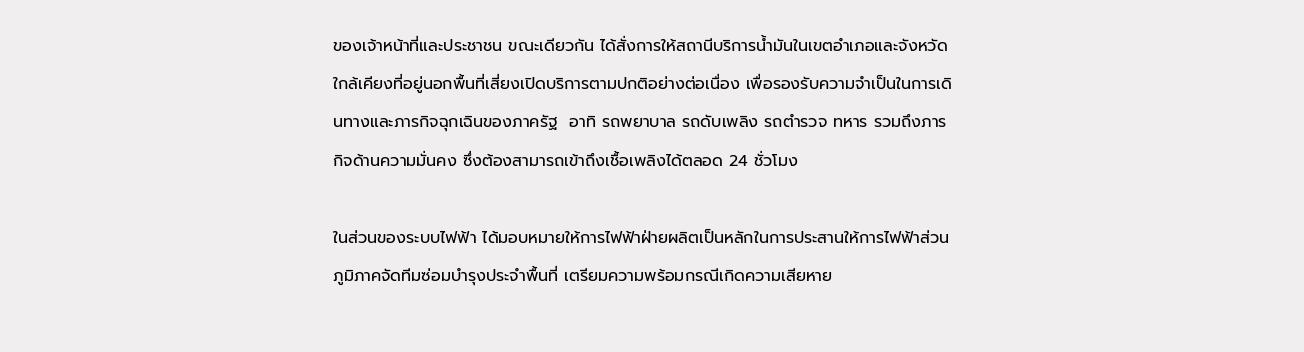ของเจ้าหน้าที่และประชาชน ขณะเดียวกัน ได้สั่งการให้สถานีบริการน้ำมันในเขตอำเภอและจังหวัดใกล้เคียงที่อยู่นอกพื้นที่เสี่ยงเปิดบริการตามปกติอย่างต่อเนื่อง เพื่อรองรับความจำเป็นในการเดินทางและภารกิจฉุกเฉินของภาครัฐ  อาทิ รถพยาบาล รถดับเพลิง รถตำรวจ ทหาร รวมถึงภารกิจด้านความมั่นคง ซึ่งต้องสามารถเข้าถึงเชื้อเพลิงได้ตลอด 24 ชั่วโมง

ในส่วนของระบบไฟฟ้า ได้มอบหมายให้การไฟฟ้าฝ่ายผลิตเป็นหลักในการประสานให้การไฟฟ้าส่วนภูมิภาคจัดทีมซ่อมบำรุงประจำพื้นที่ เตรียมความพร้อมกรณีเกิดความเสียหาย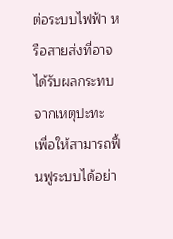ต่อระบบไฟฟ้า หรือสายส่งที่อาจได้รับผลกระทบจากเหตุปะทะ เพื่อให้สามารถฟื้นฟูระบบได้อย่า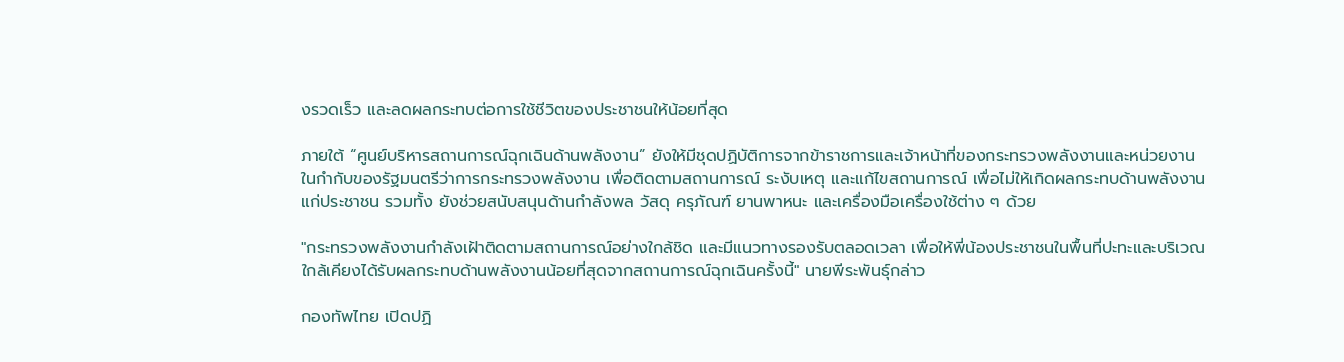งรวดเร็ว และลดผลกระทบต่อการใช้ชีวิตของประชาชนให้น้อยที่สุด

ภายใต้ “ศูนย์บริหารสถานการณ์ฉุกเฉินด้านพลังงาน” ยังให้มีชุดปฏิบัติการจากข้าราชการและเจ้าหน้าที่ของกระทรวงพลังงานและหน่วยงานในกํากับของรัฐมนตรีว่าการกระทรวงพลังงาน เพื่อติดตามสถานการณ์ ระงับเหตุ และแก้ไขสถานการณ์ เพื่อไม่ให้เกิดผลกระทบด้านพลังงานแก่ประชาชน รวมทั้ง ยังช่วยสนับสนุนด้านกําลังพล วัสดุ ครุภัณฑ์ ยานพาหนะ และเครื่องมือเครื่องใช้ต่าง ๆ ด้วย

"กระทรวงพลังงานกำลังเฝ้าติดตามสถานการณ์อย่างใกล้ชิด และมีแนวทางรองรับตลอดเวลา เพื่อให้พี่น้องประชาชนในพื้นที่ปะทะและบริเวณใกล้เคียงได้รับผลกระทบด้านพลังงานน้อยที่สุดจากสถานการณ์ฉุกเฉินครั้งนี้" นายพีระพันธุ์กล่าว

กองทัพไทย เปิดปฏิ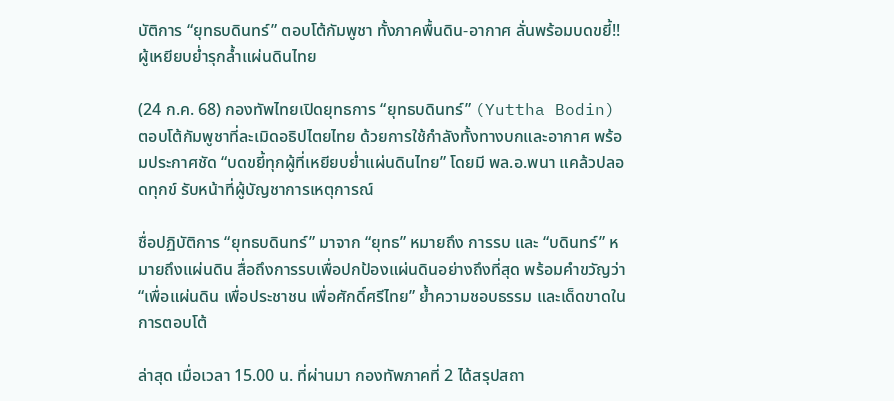บัติการ “ยุทธบดินทร์” ตอบโต้กัมพูชา ทั้งภาคพื้นดิน-อากาศ ลั่นพร้อมบดขยี้!! ผู้เหยียบย่ำรุกลํ้าแผ่นดินไทย

(24 ก.ค. 68) กองทัพไทยเปิดยุทธการ “ยุทธบดินทร์” (Yuttha Bodin) ตอบโต้กัมพูชาที่ละเมิดอธิปไตยไทย ด้วยการใช้กำลังทั้งทางบกและอากาศ พร้อมประกาศชัด “บดขยี้ทุกผู้ที่เหยียบย่ำแผ่นดินไทย” โดยมี พล.อ.พนา แคล้วปลอดทุกข์ รับหน้าที่ผู้บัญชาการเหตุการณ์

ชื่อปฏิบัติการ “ยุทธบดินทร์” มาจาก “ยุทธ” หมายถึง การรบ และ “บดินทร์” หมายถึงแผ่นดิน สื่อถึงการรบเพื่อปกป้องแผ่นดินอย่างถึงที่สุด พร้อมคำขวัญว่า “เพื่อแผ่นดิน เพื่อประชาชน เพื่อศักดิ์ศรีไทย” ย้ำความชอบธรรม และเด็ดขาดในการตอบโต้

ล่าสุด เมื่อเวลา 15.00 น. ที่ผ่านมา กองทัพภาคที่ 2 ได้สรุปสถา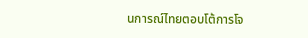นการณ์ไทยตอบโต้การโจ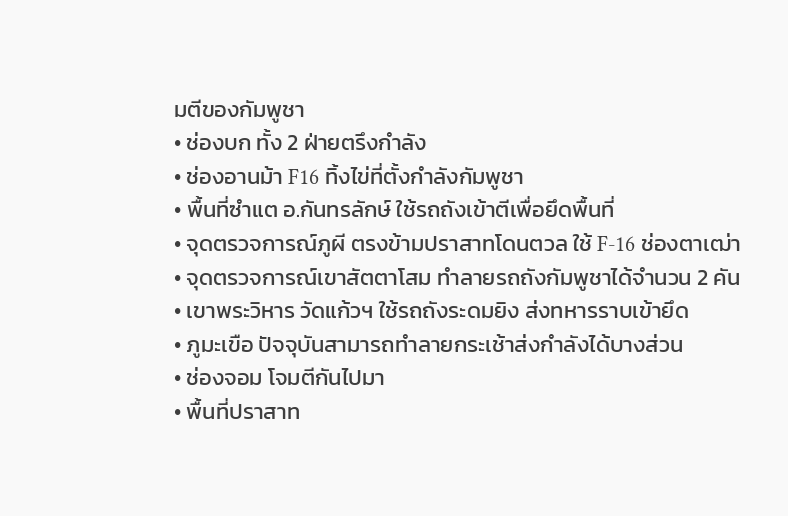มตีของกัมพูชา
• ช่องบก ทั้ง 2 ฝ่ายตรึงกำลัง
• ช่องอานม้า F16 ทิ้งไข่ที่ตั้งกำลังกัมพูชา
• พื้นที่ซำแต อ.กันทรลักษ์ ใช้รถถังเข้าตีเพื่อยึดพื้นที่
• จุดตรวจการณ์ภูผี ตรงข้ามปราสาทโดนตวล ใช้ F-16 ช่องตาเฒ่า
• จุดตรวจการณ์เขาสัตตาโสม ทำลายรถถังกัมพูชาได้จำนวน 2 คัน
• เขาพระวิหาร วัดแก้วฯ ใช้รถถังระดมยิง ส่งทหารราบเข้ายึด
• ภูมะเขือ ปัจจุบันสามารถทำลายกระเช้าส่งกำลังได้บางส่วน
• ช่องจอม โจมตีกันไปมา
• พื้นที่ปราสาท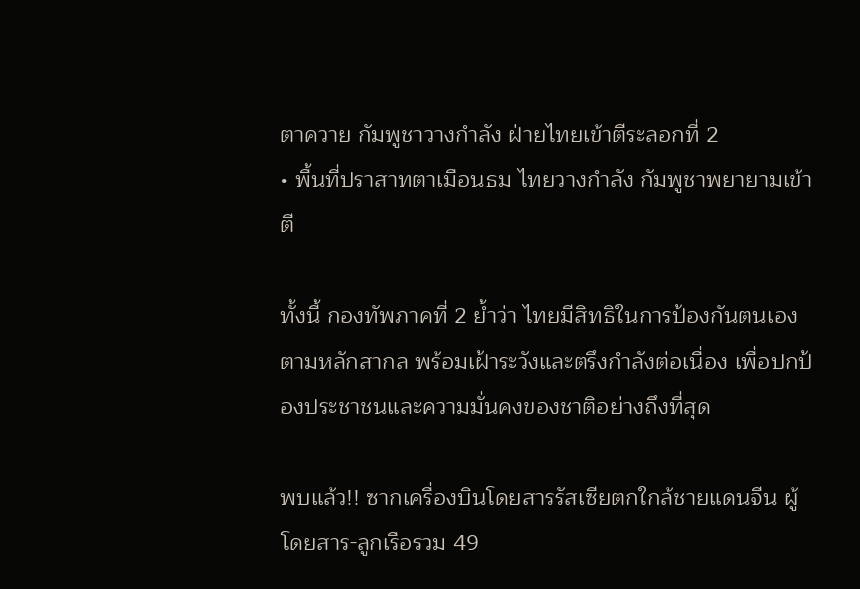ตาควาย กัมพูชาวางกำลัง ฝ่ายไทยเข้าตีระลอกที่ 2
• พื้นที่ปราสาทตาเมือนธม ไทยวางกำลัง กัมพูชาพยายามเข้าตี

ทั้งนี้ กองทัพภาคที่ 2 ย้ำว่า ไทยมีสิทธิในการป้องกันตนเองตามหลักสากล พร้อมเฝ้าระวังและตรึงกำลังต่อเนื่อง เพื่อปกป้องประชาชนและความมั่นคงของชาติอย่างถึงที่สุด

พบแล้ว!! ซากเครื่องบินโดยสารรัสเซียตกใกล้ชายแดนจีน ผู้โดยสาร-ลูกเรือรวม 49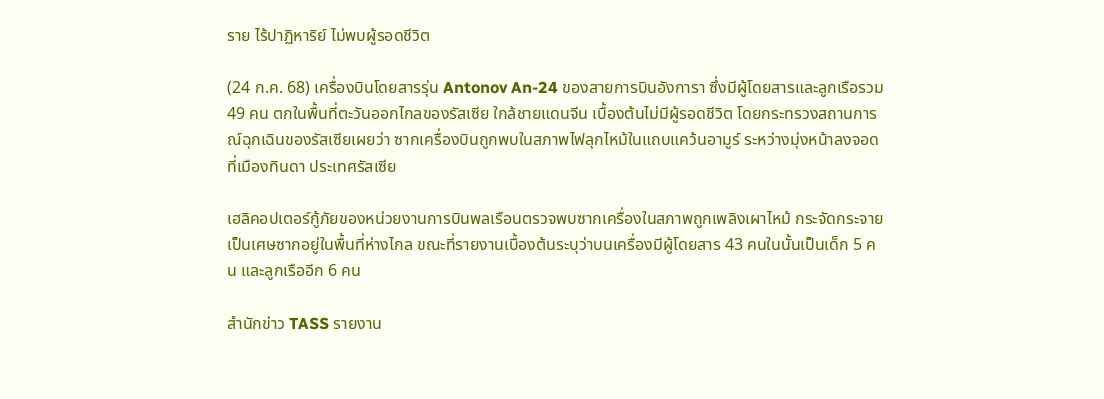ราย ไร้ปาฏิหาริย์ ไม่พบผู้รอดชีวิต

(24 ก.ค. 68) เครื่องบินโดยสารรุ่น Antonov An-24 ของสายการบินอังการา ซึ่งมีผู้โดยสารและลูกเรือรวม 49 คน ตกในพื้นที่ตะวันออกไกลของรัสเซีย ใกล้ชายแดนจีน เบื้องต้นไม่มีผู้รอดชีวิต โดยกระทรวงสถานการณ์ฉุกเฉินของรัสเซียเผยว่า ซากเครื่องบินถูกพบในสภาพไฟลุกไหม้ในแถบแคว้นอามูร์ ระหว่างมุ่งหน้าลงจอดที่เมืองทินดา ประเทศรัสเซีย

เฮลิคอปเตอร์กู้ภัยของหน่วยงานการบินพลเรือนตรวจพบซากเครื่องในสภาพถูกเพลิงเผาไหม้ กระจัดกระจายเป็นเศษซากอยู่ในพื้นที่ห่างไกล ขณะที่รายงานเบื้องต้นระบุว่าบนเครื่องมีผู้โดยสาร 43 คนในนั้นเป็นเด็ก 5 คน และลูกเรืออีก 6 คน

สำนักข่าว TASS รายงาน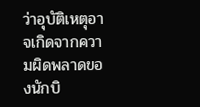ว่าอุบัติเหตุอาจเกิดจากความผิดพลาดของนักบิ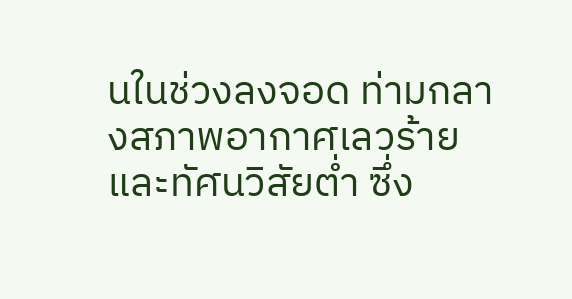นในช่วงลงจอด ท่ามกลางสภาพอากาศเลวร้ายและทัศนวิสัยต่ำ ซึ่ง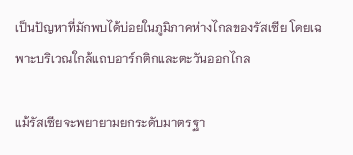เป็นปัญหาที่มักพบได้บ่อยในภูมิภาคห่างไกลของรัสเซีย โดยเฉพาะบริเวณใกล้แถบอาร์กติกและตะวันออกไกล

แม้รัสเซียจะพยายามยกระดับมาตรฐา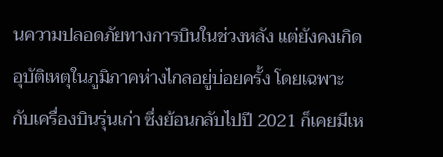นความปลอดภัยทางการบินในช่วงหลัง แต่ยังคงเกิดอุบัติเหตุในภูมิภาคห่างไกลอยู่บ่อยครั้ง โดยเฉพาะกับเครื่องบินรุ่นเก่า ซึ่งย้อนกลับไปปี 2021 ก็เคยมีเห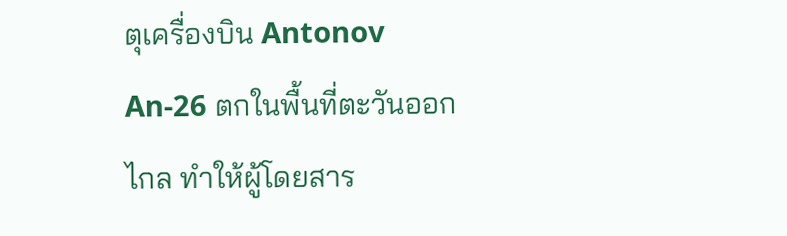ตุเครื่องบิน Antonov An-26 ตกในพื้นที่ตะวันออกไกล ทำให้ผู้โดยสาร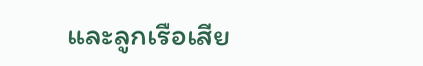และลูกเรือเสีย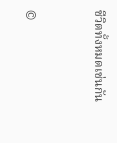ชีวิตทั้งหมดเช่นกัน


©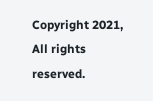Copyright 2021, All rights reserved.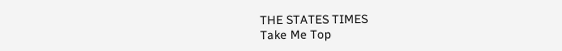THE STATES TIMES
Take Me Top